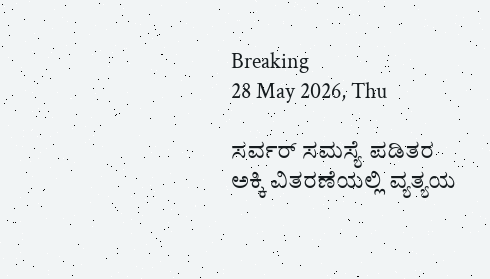Breaking
28 May 2026, Thu

ಸರ್ವರ್ ಸಮಸ್ಯೆ ಪಡಿತರ ಅಕ್ಕಿ ವಿತರಣೆಯಲ್ಲಿ ವ್ಯತ್ಯಯ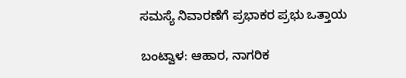ಸಮಸ್ಯೆ ನಿವಾರಣೆಗೆ ಪ್ರಭಾಕರ ಪ್ರಭು ಒತ್ತಾಯ

ಬಂಟ್ವಾಳ: ಆಹಾರ, ನಾಗರಿಕ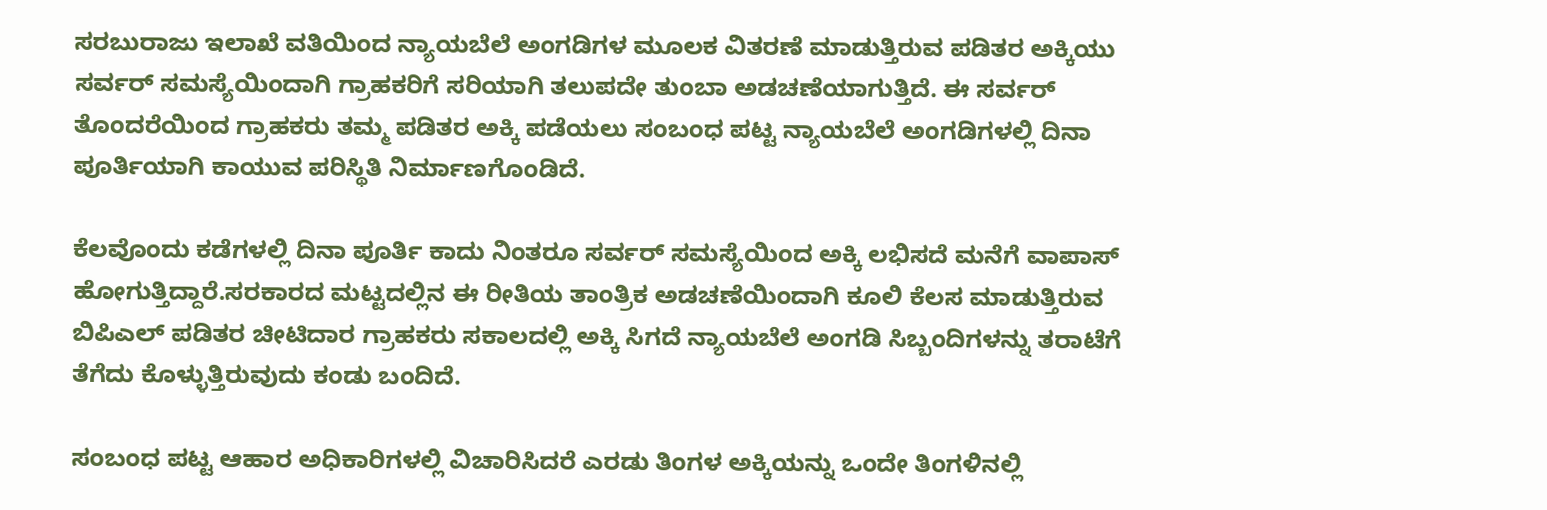ಸರಬುರಾಜು ಇಲಾಖೆ ವತಿಯಿಂದ ನ್ಯಾಯಬೆಲೆ ಅಂಗಡಿಗಳ ಮೂಲಕ ವಿತರಣೆ ಮಾಡುತ್ತಿರುವ ಪಡಿತರ ಅಕ್ಕಿಯು ಸರ್ವರ್ ಸಮಸ್ಯೆಯಿಂದಾಗಿ ಗ್ರಾಹಕರಿಗೆ ಸರಿಯಾಗಿ ತಲುಪದೇ ತುಂಬಾ ಅಡಚಣೆಯಾಗುತ್ತಿದೆ. ಈ ಸರ್ವರ್ ತೊಂದರೆಯಿಂದ ಗ್ರಾಹಕರು ತಮ್ಮ ಪಡಿತರ ಅಕ್ಕಿ ಪಡೆಯಲು ಸಂಬಂಧ ಪಟ್ಟ ನ್ಯಾಯಬೆಲೆ ಅಂಗಡಿಗಳಲ್ಲಿ ದಿನಾ ಪೂರ್ತಿಯಾಗಿ ಕಾಯುವ ಪರಿಸ್ಥಿತಿ ನಿರ್ಮಾಣಗೊಂಡಿದೆ.

ಕೆಲವೊಂದು ಕಡೆಗಳಲ್ಲಿ ದಿನಾ ಪೂರ್ತಿ ಕಾದು ನಿಂತರೂ ಸರ್ವರ್ ಸಮಸ್ಯೆಯಿಂದ ಅಕ್ಕಿ ಲಭಿಸದೆ ಮನೆಗೆ ವಾಪಾಸ್ ಹೋಗುತ್ತಿದ್ದಾರೆ.ಸರಕಾರದ ಮಟ್ಟದಲ್ಲಿನ ಈ ರೀತಿಯ ತಾಂತ್ರಿಕ ಅಡಚಣೆಯಿಂದಾಗಿ ಕೂಲಿ ಕೆಲಸ ಮಾಡುತ್ತಿರುವ ಬಿಪಿಎಲ್ ಪಡಿತರ ಚೀಟಿದಾರ ಗ್ರಾಹಕರು ಸಕಾಲದಲ್ಲಿ ಅಕ್ಕಿ ಸಿಗದೆ ನ್ಯಾಯಬೆಲೆ ಅಂಗಡಿ ಸಿಬ್ಬಂದಿಗಳನ್ನು ತರಾಟೆಗೆ ತೆಗೆದು ಕೊಳ್ಳುತ್ತಿರುವುದು ಕಂಡು ಬಂದಿದೆ.

ಸಂಬಂಧ ಪಟ್ಟ ಆಹಾರ ಅಧಿಕಾರಿಗಳಲ್ಲಿ ವಿಚಾರಿಸಿದರೆ ಎರಡು ತಿಂಗಳ ಅಕ್ಕಿಯನ್ನು ಒಂದೇ ತಿಂಗಳಿನಲ್ಲಿ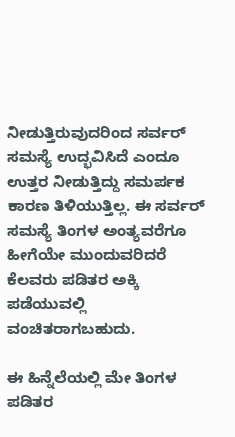ನೀಡುತ್ತಿರುವುದರಿಂದ ಸರ್ವರ್ ಸಮಸ್ಯೆ ಉದ್ಭವಿಸಿದೆ ಎಂದೂ ಉತ್ತರ ನೀಡುತ್ತಿದ್ದು ಸಮರ್ಪಕ ಕಾರಣ ತಿಳಿಯುತ್ತಿಲ್ಲ. ಈ ಸರ್ವರ್ ಸಮಸ್ಯೆ ತಿಂಗಳ ಅಂತ್ಯವರೆಗೂ ಹೀಗೆಯೇ ಮುಂದುವರಿದರೆ ಕೆಲವರು ಪಡಿತರ ಅಕ್ಕಿ ಪಡೆಯುವಲ್ಲಿ ವಂಚಿತರಾಗಬಹುದು.

ಈ ಹಿನ್ನೆಲೆಯಲ್ಲಿ ಮೇ ತಿಂಗಳ ಪಡಿತರ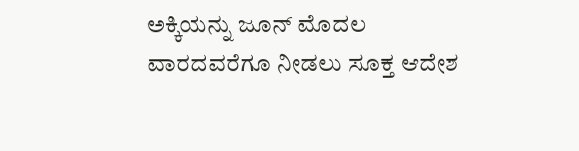ಅಕ್ಕಿಯನ್ನು ಜೂನ್ ಮೊದಲ ವಾರದವರೆಗೂ ನೀಡಲು ಸೂಕ್ತ ಆದೇಶ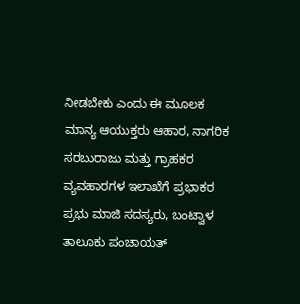ನೀಡಬೇಕು ಎಂದು ಈ ಮೂಲಕ ಮಾನ್ಯ ಆಯುಕ್ತರು ಆಹಾರ, ನಾಗರಿಕ ಸರಬುರಾಜು ಮತ್ತು ಗ್ರಾಹಕರ ವ್ಯವಹಾರಗಳ ಇಲಾಖೆಗೆ ಪ್ರಭಾಕರ ಪ್ರಭು ಮಾಜಿ ಸದಸ್ಯರು, ಬಂಟ್ವಾಳ ತಾಲೂಕು ಪಂಚಾಯತ್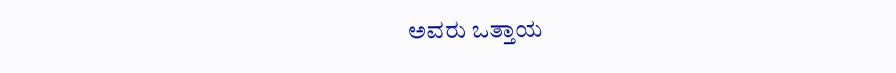ಅವರು ಒತ್ತಾಯ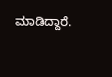ಮಾಡಿದ್ದಾರೆ.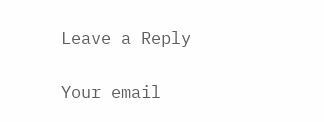Leave a Reply

Your email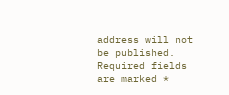address will not be published. Required fields are marked *